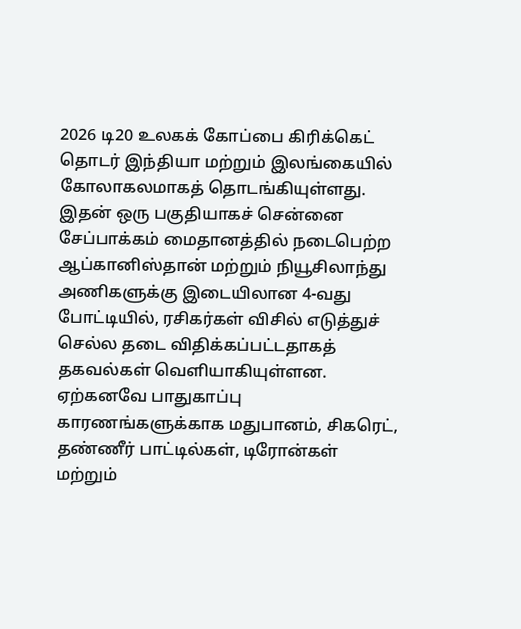2026 டி20 உலகக் கோப்பை கிரிக்கெட் தொடர் இந்தியா மற்றும் இலங்கையில் கோலாகலமாகத் தொடங்கியுள்ளது. இதன் ஒரு பகுதியாகச் சென்னை சேப்பாக்கம் மைதானத்தில் நடைபெற்ற ஆப்கானிஸ்தான் மற்றும் நியூசிலாந்து அணிகளுக்கு இடையிலான 4-வது போட்டியில், ரசிகர்கள் விசில் எடுத்துச் செல்ல தடை விதிக்கப்பட்டதாகத் தகவல்கள் வெளியாகியுள்ளன. ஏற்கனவே பாதுகாப்பு காரணங்களுக்காக மதுபானம், சிகரெட், தண்ணீர் பாட்டில்கள், டிரோன்கள் மற்றும்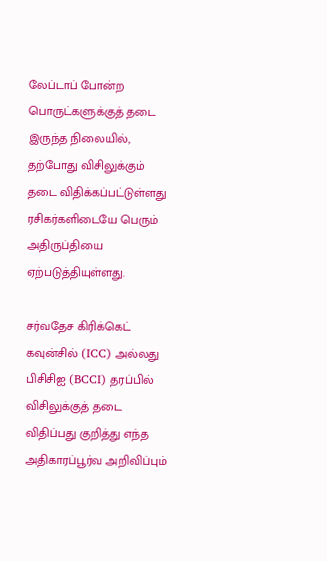லேப்டாப் போன்ற பொருட்களுக்குத் தடை இருந்த நிலையில், தற்போது விசிலுக்கும் தடை விதிக்கப்பட்டுள்ளது ரசிகர்களிடையே பெரும் அதிருப்தியை ஏற்படுத்தியுள்ளது.

சர்வதேச கிரிக்கெட் கவுன்சில் (ICC) அல்லது பிசிசிஐ (BCCI) தரப்பில் விசிலுக்குத் தடை விதிப்பது குறித்து எந்த அதிகாரப்பூர்வ அறிவிப்பும்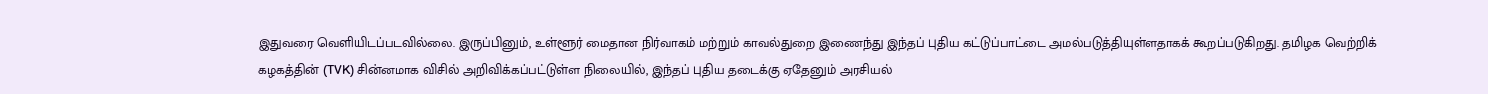இதுவரை வெளியிடப்படவில்லை. இருப்பினும், உள்ளூர் மைதான நிர்வாகம் மற்றும் காவல்துறை இணைந்து இந்தப் புதிய கட்டுப்பாட்டை அமல்படுத்தியுள்ளதாகக் கூறப்படுகிறது. தமிழக வெற்றிக் கழகத்தின் (TVK) சின்னமாக விசில் அறிவிக்கப்பட்டுள்ள நிலையில், இந்தப் புதிய தடைக்கு ஏதேனும் அரசியல்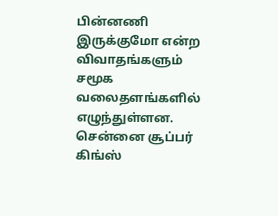பின்னணி இருக்குமோ என்ற விவாதங்களும் சமூக வலைதளங்களில் எழுந்துள்ளன. சென்னை சூப்பர் கிங்ஸ்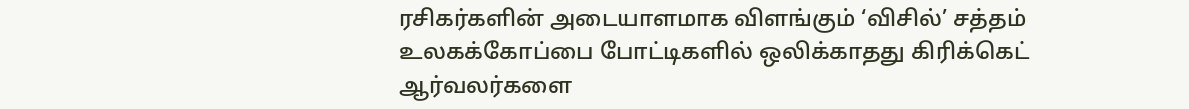ரசிகர்களின் அடையாளமாக விளங்கும் ‘விசில்’ சத்தம் உலகக்கோப்பை போட்டிகளில் ஒலிக்காதது கிரிக்கெட் ஆர்வலர்களை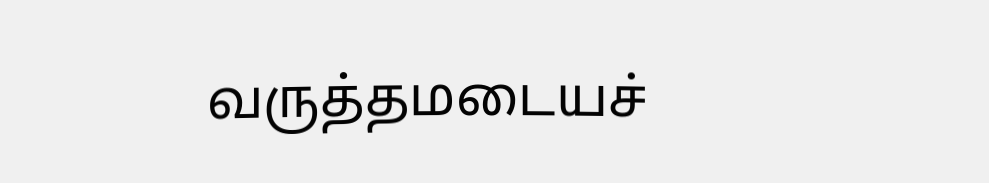வருத்தமடையச்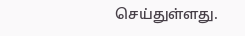செய்துள்ளது.